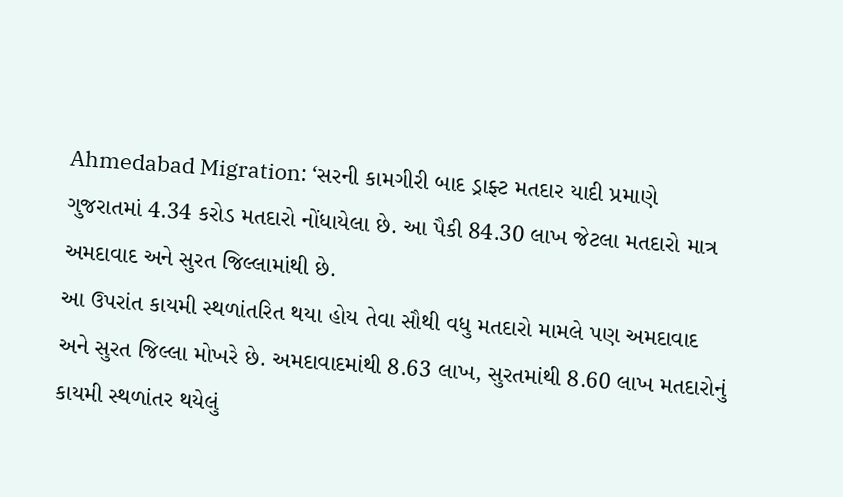Ahmedabad Migration: ‘સરની કામગીરી બાદ ડ્રાફ્ટ મતદાર યાદી પ્રમાણે ગુજરાતમાં 4.34 કરોડ મતદારો નોંધાયેલા છે. આ પૈકી 84.30 લાખ જેટલા મતદારો માત્ર અમદાવાદ અને સુરત જિલ્લામાંથી છે.
આ ઉપરાંત કાયમી સ્થળાંતરિત થયા હોય તેવા સૌથી વધુ મતદારો મામલે પણ અમદાવાદ અને સુરત જિલ્લા મોખરે છે. અમદાવાદમાંથી 8.63 લાખ, સુરતમાંથી 8.60 લાખ મતદારોનું કાયમી સ્થળાંતર થયેલું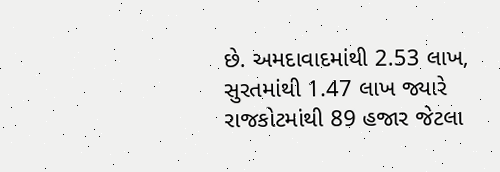છે. અમદાવાદમાંથી 2.53 લાખ, સુરતમાંથી 1.47 લાખ જ્યારે રાજકોટમાંથી 89 હજાર જેટલા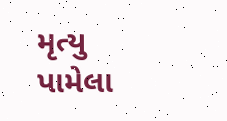મૃત્યુ પામેલા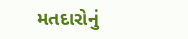મતદારોનું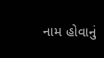નામ હોવાનું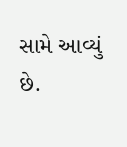સામે આવ્યું છે.